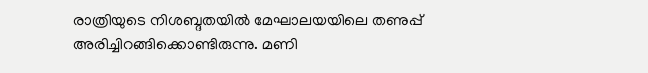രാത്രിയുടെ നിശബ്ദതയിൽ മേഘാലയയിലെ തണുപ്പ് അരിച്ചിറങ്ങിക്കൊണ്ടിരുന്നു. മണി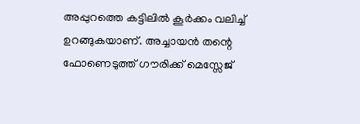അപ്പുറത്തെ കട്ടിലിൽ കൂർക്കം വലിച്ച് ഉറങ്ങുകയാണ്. അച്ചായൻ തന്റെ ഫോണെടുത്ത് ഗൗരിക്ക് മെസ്സേജ്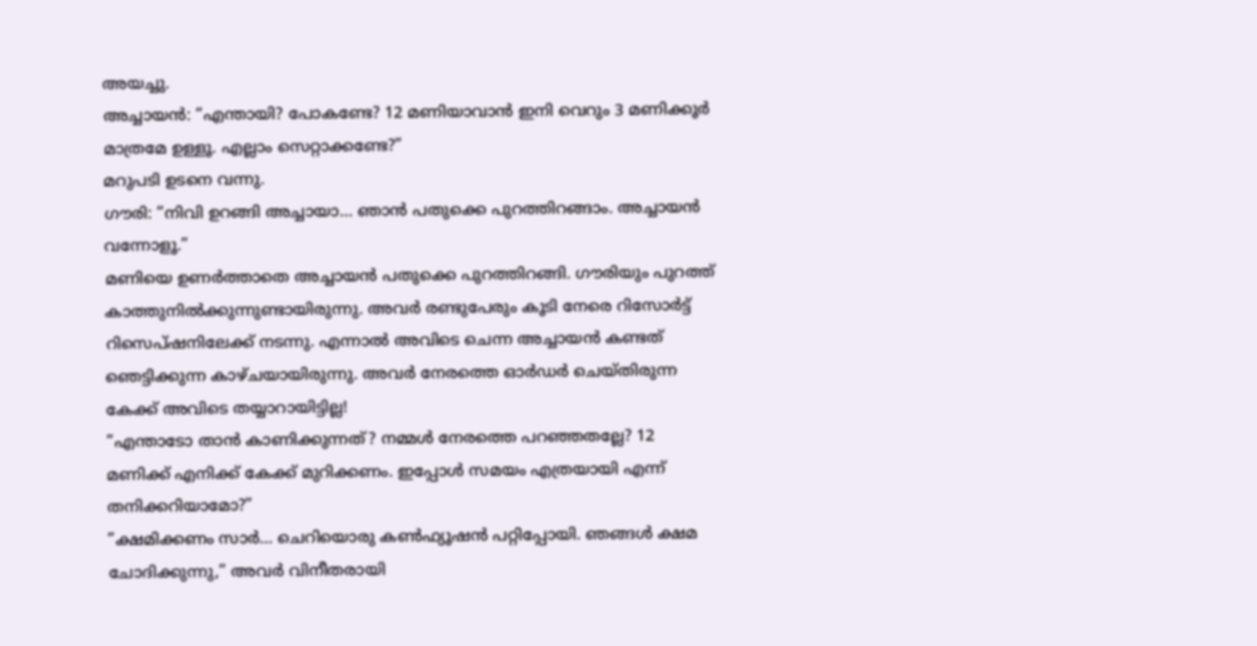അയച്ചു.
അച്ചായൻ: “എന്തായി? പോകണ്ടേ? 12 മണിയാവാൻ ഇനി വെറും 3 മണിക്കൂർ മാത്രമേ ഉള്ളൂ. എല്ലാം സെറ്റാക്കണ്ടേ?”
മറുപടി ഉടനെ വന്നു.
ഗൗരി: “നിവി ഉറങ്ങി അച്ചായാ… ഞാൻ പതുക്കെ പുറത്തിറങ്ങാം. അച്ചായൻ വന്നോളൂ.”
മണിയെ ഉണർത്താതെ അച്ചായൻ പതുക്കെ പുറത്തിറങ്ങി. ഗൗരിയും പുറത്ത് കാത്തുനിൽക്കുന്നുണ്ടായിരുന്നു. അവർ രണ്ടുപേരും കൂടി നേരെ റിസോർട്ട് റിസെപ്ഷനിലേക്ക് നടന്നു. എന്നാൽ അവിടെ ചെന്ന അച്ചായൻ കണ്ടത് ഞെട്ടിക്കുന്ന കാഴ്ചയായിരുന്നു. അവർ നേരത്തെ ഓർഡർ ചെയ്തിരുന്ന കേക്ക് അവിടെ തയ്യാറായിട്ടില്ല!
”എന്താടോ താൻ കാണിക്കുന്നത്? നമ്മൾ നേരത്തെ പറഞ്ഞതല്ലേ? 12 മണിക്ക് എനിക്ക് കേക്ക് മുറിക്കണം. ഇപ്പോൾ സമയം എത്രയായി എന്ന് തനിക്കറിയാമോ?”
”ക്ഷമിക്കണം സാർ… ചെറിയൊരു കൺഫ്യൂഷൻ പറ്റിപ്പോയി. ഞങ്ങൾ ക്ഷമ ചോദിക്കുന്നു,” അവർ വിനീതരായി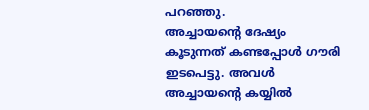പറഞ്ഞു.
അച്ചായന്റെ ദേഷ്യം കൂടുന്നത് കണ്ടപ്പോൾ ഗൗരി ഇടപെട്ടു. അവൾ അച്ചായന്റെ കയ്യിൽ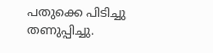പതുക്കെ പിടിച്ചു തണുപ്പിച്ചു.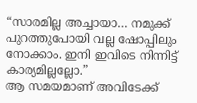“സാരമില്ല അച്ചായാ… നമുക്ക് പുറത്തുപോയി വല്ല ഷോപ്പിലും നോക്കാം. ഇനി ഇവിടെ നിന്നിട്ട് കാര്യമില്ലല്ലോ.”
ആ സമയമാണ് അവിടേക്ക്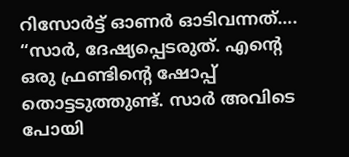റിസോർട്ട് ഓണർ ഓടിവന്നത്…. “സാർ, ദേഷ്യപ്പെടരുത്. എന്റെ ഒരു ഫ്രണ്ടിന്റെ ഷോപ്പ് തൊട്ടടുത്തുണ്ട്. സാർ അവിടെ പോയി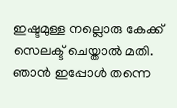ഇഷ്ടമുള്ള നല്ലൊരു കേക്ക് സെലക്ട് ചെയ്താൽ മതി. ഞാൻ ഇപ്പോൾ തന്നെ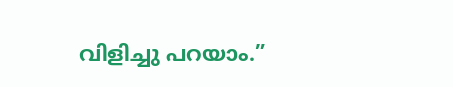വിളിച്ചു പറയാം.”